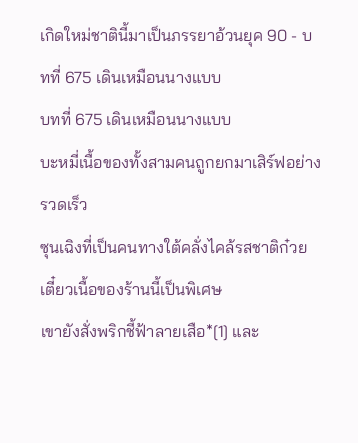เกิดใหม่ชาตินี้มาเป็นภรรยาอ้วนยุค 90 - บทที่ 675 เดินเหมือนนางแบบ
บทที่ 675 เดินเหมือนนางแบบ
บะหมี่เนื้อของทั้งสามคนถูกยกมาเสิร์ฟอย่างรวดเร็ว
ซุนเฉิงที่เป็นคนทางใต้คลั่งไคล้รสชาติก๋วยเตี๋ยวเนื้อของร้านนี้เป็นพิเศษ
เขายังสั่งพริกชี้ฟ้าลายเสือ*[1] และ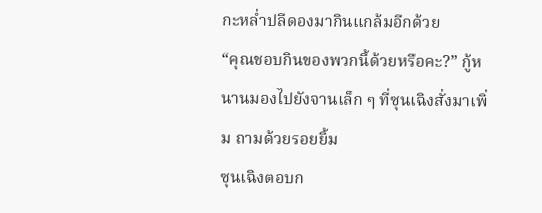กะหล่ำปลีดองมากินแกล้มอีกด้วย
“คุณชอบกินของพวกนี้ด้วยหรือคะ?” กู้หนานมองไปยังจานเล็ก ๆ ที่ซุนเฉิงสั่งมาเพิ่ม ถามด้วยรอยยิ้ม
ซุนเฉิงตอบก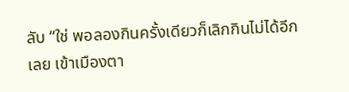ลับ “ใช่ พอลองกินครั้งเดียวก็เลิกกินไม่ได้อีกเลย เข้าเมืองตา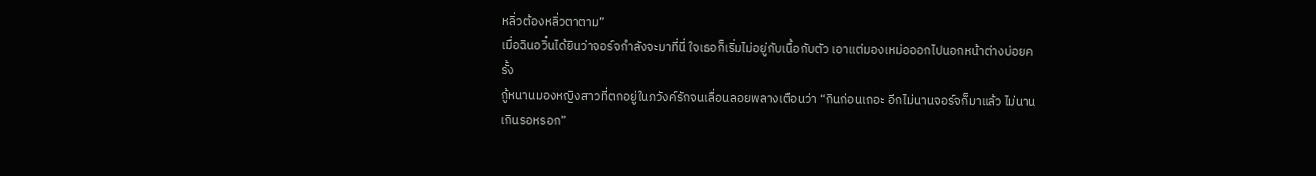หลิ่วต้องหลิ่วตาตาม”
เมื่อฉินอวิ๋นได้ยินว่าจอร์จกำลังจะมาที่นี่ ใจเธอก็เริ่มไม่อยู่กับเนื้อกับตัว เอาแต่มองเหม่อออกไปนอกหน้าต่างบ่อยครั้ง
กู้หนานมองหญิงสาวที่ตกอยู่ในภวังค์รักจนเลื่อนลอยพลางเตือนว่า “กินก่อนเถอะ อีกไม่นานจอร์จก็มาแล้ว ไม่นานเกินรอหรอก”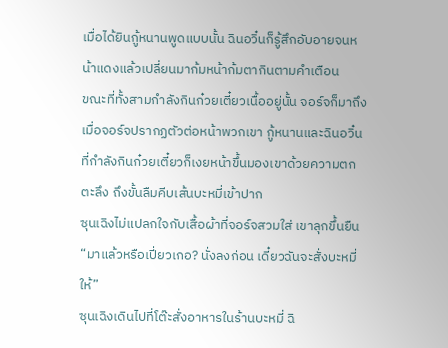เมื่อได้ยินกู้หนานพูดแบบนั้น ฉินอวิ๋นก็รู้สึกอับอายจนหน้าแดงแล้วเปลี่ยนมาก้มหน้าก้มตากินตามคำเตือน
ขณะที่ทั้งสามกำลังกินก๋วยเตี๋ยวเนื้ออยู่นั้น จอร์จก็มาถึง
เมื่อจอร์จปรากฏตัวต่อหน้าพวกเขา กู้หนานและฉินอวิ๋นที่กำลังกินก๋วยเตี๋ยวก็เงยหน้าขึ้นมองเขาด้วยความตกตะลึง ถึงขั้นลืมคีบเส้นบะหมี่เข้าปาก
ซุนเฉิงไม่แปลกใจกับเสื้อผ้าที่จอร์จสวมใส่ เขาลุกขึ้นยืน
“มาแล้วหรือเปี่ยวเกอ? นั่งลงก่อน เดี๋ยวฉันจะสั่งบะหมี่ให้”
ซุนเฉิงเดินไปที่โต๊ะสั่งอาหารในร้านบะหมี่ ฉิ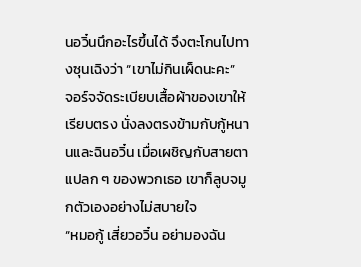นอวิ๋นนึกอะไรขึ้นได้ จึงตะโกนไปทางซุนเฉิงว่า “เขาไม่กินเผ็ดนะคะ”
จอร์จจัดระเบียบเสื้อผ้าของเขาให้เรียบตรง นั่งลงตรงข้ามกับกู้หนานและฉินอวิ๋น เมื่อเผชิญกับสายตาแปลก ๆ ของพวกเธอ เขาก็ลูบจมูกตัวเองอย่างไม่สบายใจ
“หมอกู้ เสี่ยวอวิ๋น อย่ามองฉัน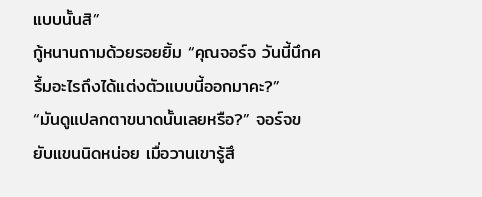แบบนั้นสิ”
กู้หนานถามด้วยรอยยิ้ม “คุณจอร์จ วันนี้นึกครึ้มอะไรถึงได้แต่งตัวแบบนี้ออกมาคะ?”
“มันดูแปลกตาขนาดนั้นเลยหรือ?” จอร์จขยับแขนนิดหน่อย เมื่อวานเขารู้สึ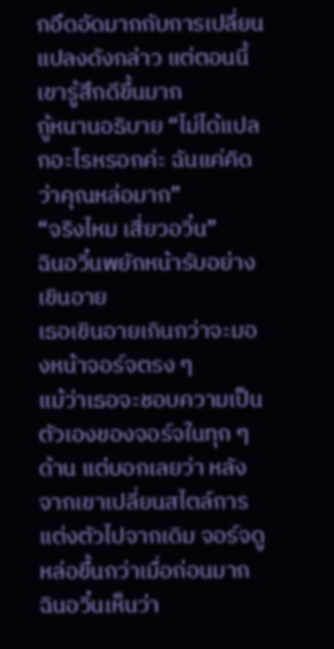กอึดอัดมากกับการเปลี่ยนแปลงดังกล่าว แต่ตอนนี้เขารู้สึกดีขึ้นมาก
กู้หนานอธิบาย “ไม่ได้แปลกอะไรหรอกค่ะ ฉันแค่คิดว่าคุณหล่อมาก”
“จริงไหม เสี่ยวอวิ๋น”
ฉินอวิ๋นพยักหน้ารับอย่างเขินอาย
เธอเขินอายเกินกว่าจะมองหน้าจอร์จตรง ๆ
แม้ว่าเธอจะชอบความเป็นตัวเองของจอร์จในทุก ๆ ด้าน แต่บอกเลยว่า หลังจากเขาเปลี่ยนสไตล์การแต่งตัวไปจากเดิม จอร์จดูหล่อขึ้นกว่าเมื่อก่อนมาก
ฉินอวิ๋นเห็นว่า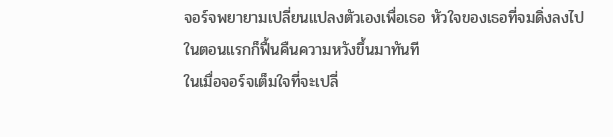จอร์จพยายามเปลี่ยนแปลงตัวเองเพื่อเธอ หัวใจของเธอที่จมดิ่งลงไปในตอนแรกก็ฟื้นคืนความหวังขึ้นมาทันที
ในเมื่อจอร์จเต็มใจที่จะเปลี่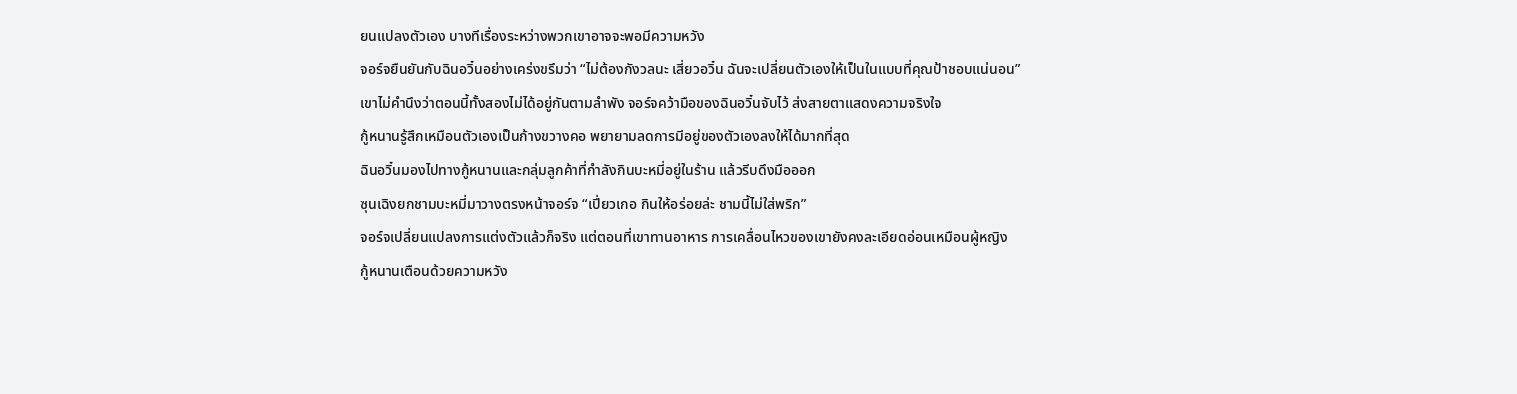ยนแปลงตัวเอง บางทีเรื่องระหว่างพวกเขาอาจจะพอมีความหวัง
จอร์จยืนยันกับฉินอวิ๋นอย่างเคร่งขรึมว่า “ไม่ต้องกังวลนะ เสี่ยวอวิ๋น ฉันจะเปลี่ยนตัวเองให้เป็นในแบบที่คุณป้าชอบแน่นอน”
เขาไม่คำนึงว่าตอนนี้ทั้งสองไม่ได้อยู่กันตามลำพัง จอร์จคว้ามือของฉินอวิ๋นจับไว้ ส่งสายตาแสดงความจริงใจ
กู้หนานรู้สึกเหมือนตัวเองเป็นก้างขวางคอ พยายามลดการมีอยู่ของตัวเองลงให้ได้มากที่สุด
ฉินอวิ๋นมองไปทางกู้หนานและกลุ่มลูกค้าที่กำลังกินบะหมี่อยู่ในร้าน แล้วรีบดึงมือออก
ซุนเฉิงยกชามบะหมี่มาวางตรงหน้าจอร์จ “เปี่ยวเกอ กินให้อร่อยล่ะ ชามนี้ไม่ใส่พริก”
จอร์จเปลี่ยนแปลงการแต่งตัวแล้วก็จริง แต่ตอนที่เขาทานอาหาร การเคลื่อนไหวของเขายังคงละเอียดอ่อนเหมือนผู้หญิง
กู้หนานเตือนด้วยความหวัง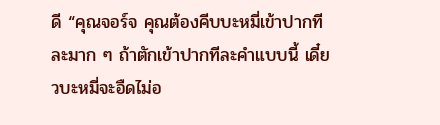ดี “คุณจอร์จ คุณต้องคีบบะหมี่เข้าปากทีละมาก ๆ ถ้าตักเข้าปากทีละคำแบบนี้ เดี๋ยวบะหมี่จะอืดไม่อ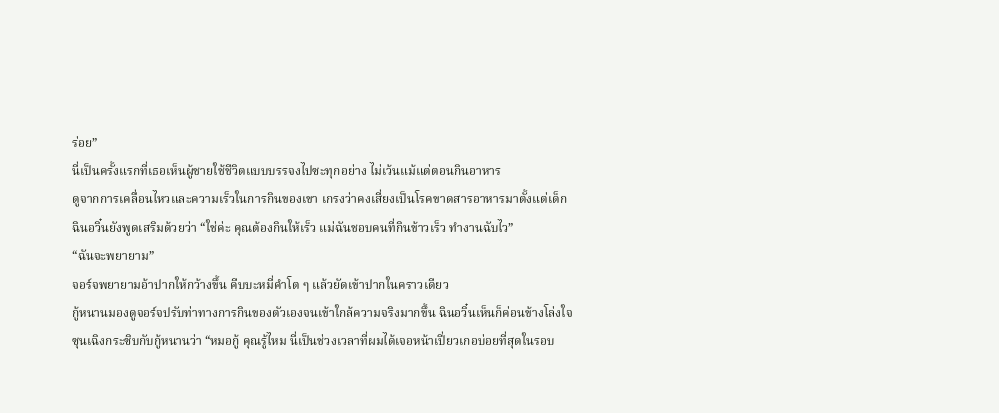ร่อย”
นี่เป็นครั้งแรกที่เธอเห็นผู้ชายใช้ชีวิตแบบบรรจงไปซะทุกอย่าง ไม่เว้นแม้แต่ตอนกินอาหาร
ดูจากการเคลื่อนไหวและความเร็วในการกินของเขา เกรงว่าคงเสี่ยงเป็นโรคขาดสารอาหารมาตั้งแต่เด็ก
ฉินอวิ๋นยังพูดเสริมด้วยว่า “ใช่ค่ะ คุณต้องกินให้เร็ว แม่ฉันชอบคนที่กินข้าวเร็ว ทำงานฉับไว”
“ฉันจะพยายาม”
จอร์จพยายามอ้าปากให้กว้างขึ้น คีบบะหมี่คำโต ๆ แล้วยัดเข้าปากในคราวเดียว
กู้หนานมองดูจอร์จปรับท่าทางการกินของตัวเองจนเข้าใกล้ความจริงมากขึ้น ฉินอวิ๋นเห็นก็ค่อนข้างโล่งใจ
ซุนเฉิงกระซิบกับกู้หนานว่า “หมอกู้ คุณรู้ไหม นี่เป็นช่วงเวลาที่ผมได้เจอหน้าเปี่ยวเกอบ่อยที่สุดในรอบ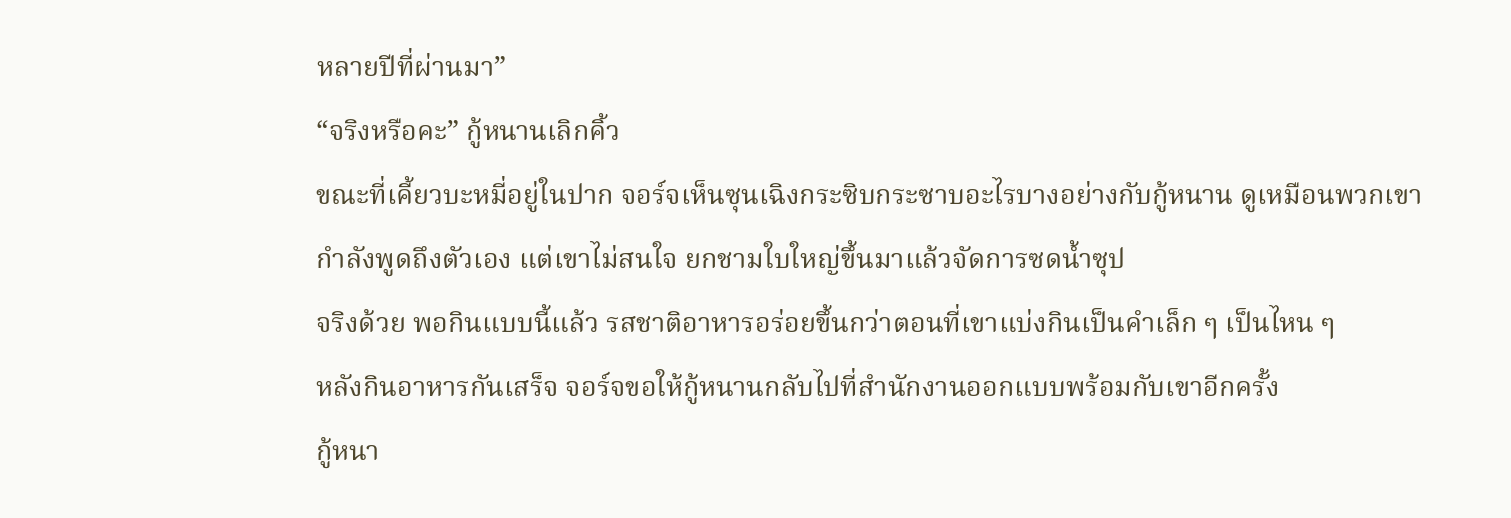หลายปีที่ผ่านมา”
“จริงหรือคะ” กู้หนานเลิกคิ้ว
ขณะที่เคี้ยวบะหมี่อยู่ในปาก จอร์จเห็นซุนเฉิงกระซิบกระซาบอะไรบางอย่างกับกู้หนาน ดูเหมือนพวกเขากำลังพูดถึงตัวเอง แต่เขาไม่สนใจ ยกชามใบใหญ่ขึ้นมาแล้วจัดการซดน้ำซุป
จริงด้วย พอกินแบบนี้แล้ว รสชาติอาหารอร่อยขึ้นกว่าตอนที่เขาแบ่งกินเป็นคำเล็ก ๆ เป็นไหน ๆ
หลังกินอาหารกันเสร็จ จอร์จขอให้กู้หนานกลับไปที่สำนักงานออกแบบพร้อมกับเขาอีกครั้ง
กู้หนา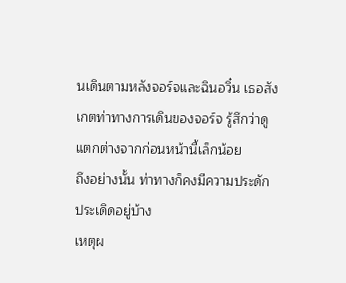นเดินตามหลังจอร์จและฉินอวิ๋น เธอสังเกตท่าทางการเดินของจอร์จ รู้สึกว่าดูแตกต่างจากก่อนหน้านี้เล็กน้อย
ถึงอย่างนั้น ท่าทางก็คงมีความประดักประเดิดอยู่บ้าง
เหตุผ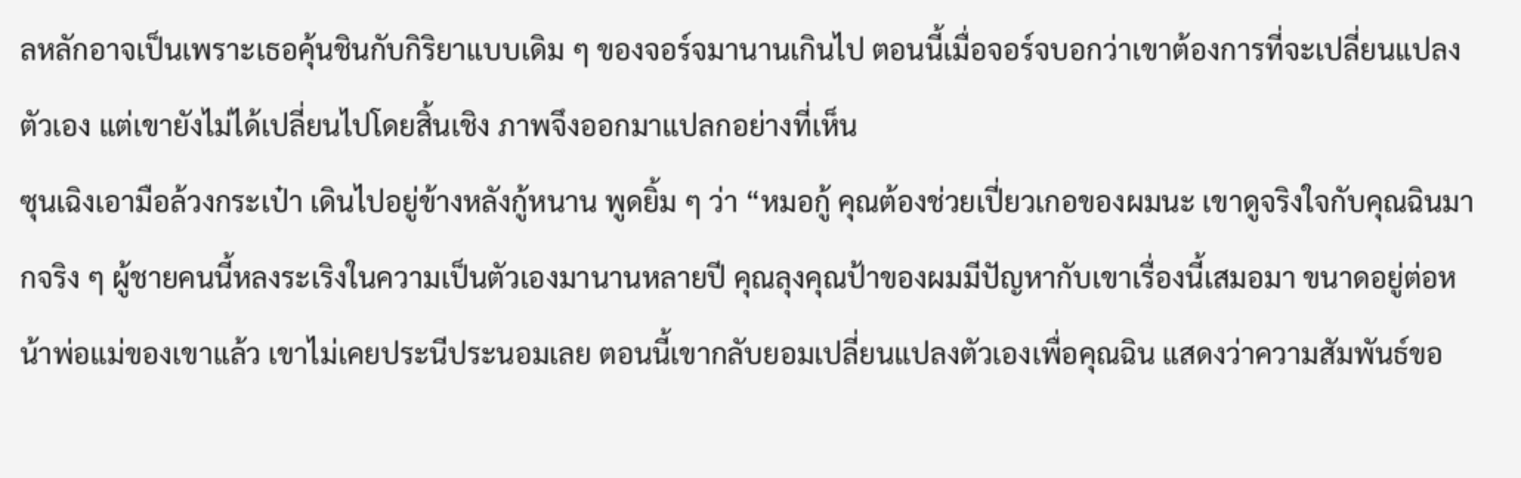ลหลักอาจเป็นเพราะเธอคุ้นชินกับกิริยาแบบเดิม ๆ ของจอร์จมานานเกินไป ตอนนี้เมื่อจอร์จบอกว่าเขาต้องการที่จะเปลี่ยนแปลงตัวเอง แต่เขายังไม่ได้เปลี่ยนไปโดยสิ้นเชิง ภาพจึงออกมาแปลกอย่างที่เห็น
ซุนเฉิงเอามือล้วงกระเป๋า เดินไปอยู่ข้างหลังกู้หนาน พูดยิ้ม ๆ ว่า “หมอกู้ คุณต้องช่วยเปี่ยวเกอของผมนะ เขาดูจริงใจกับคุณฉินมากจริง ๆ ผู้ชายคนนี้หลงระเริงในความเป็นตัวเองมานานหลายปี คุณลุงคุณป้าของผมมีปัญหากับเขาเรื่องนี้เสมอมา ขนาดอยู่ต่อหน้าพ่อแม่ของเขาแล้ว เขาไม่เคยประนีประนอมเลย ตอนนี้เขากลับยอมเปลี่ยนแปลงตัวเองเพื่อคุณฉิน แสดงว่าความสัมพันธ์ขอ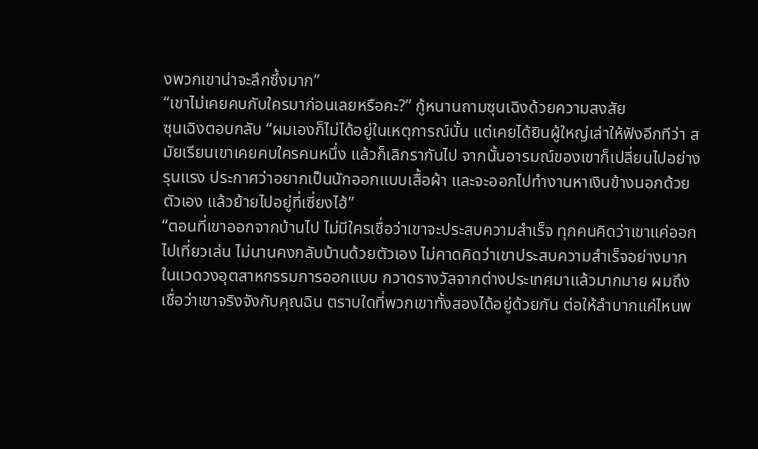งพวกเขาน่าจะลึกซึ้งมาก”
“เขาไม่เคยคบกับใครมาก่อนเลยหรือคะ?” กู้หนานถามซุนเฉิงด้วยความสงสัย
ซุนเฉิงตอบกลับ “ผมเองก็ไม่ได้อยู่ในเหตุการณ์นั้น แต่เคยได้ยินผู้ใหญ่เล่าให้ฟังอีกทีว่า สมัยเรียนเขาเคยคบใครคนหนึ่ง แล้วก็เลิกรากันไป จากนั้นอารมณ์ของเขาก็เปลี่ยนไปอย่างรุนแรง ประกาศว่าอยากเป็นนักออกแบบเสื้อผ้า และจะออกไปทำงานหาเงินข้างนอกด้วยตัวเอง แล้วย้ายไปอยู่ที่เซี่ยงไฮ้”
“ตอนที่เขาออกจากบ้านไป ไม่มีใครเชื่อว่าเขาจะประสบความสำเร็จ ทุกคนคิดว่าเขาแค่ออกไปเที่ยวเล่น ไม่นานคงกลับบ้านด้วยตัวเอง ไม่คาดคิดว่าเขาประสบความสำเร็จอย่างมากในแวดวงอุตสาหกรรมการออกแบบ กวาดรางวัลจากต่างประเทศมาแล้วมากมาย ผมถึงเชื่อว่าเขาจริงจังกับคุณฉิน ตราบใดที่พวกเขาทั้งสองได้อยู่ด้วยกัน ต่อให้ลำบากแค่ไหนพ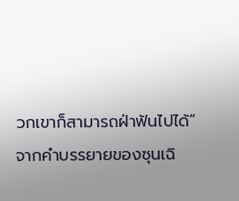วกเขาก็สามารถฝ่าฟันไปได้”
จากคำบรรยายของซุนเฉิ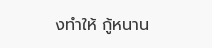งทำให้ กู้หนาน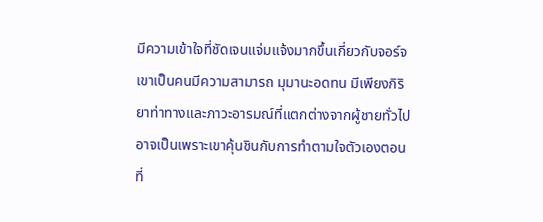มีความเข้าใจที่ชัดเจนแจ่มแจ้งมากขึ้นเกี่ยวกับจอร์จ
เขาเป็นคนมีความสามารถ มุมานะอดทน มีเพียงกิริยาท่าทางและภาวะอารมณ์ที่แตกต่างจากผู้ชายทั่วไป อาจเป็นเพราะเขาคุ้นชินกับการทำตามใจตัวเองตอนที่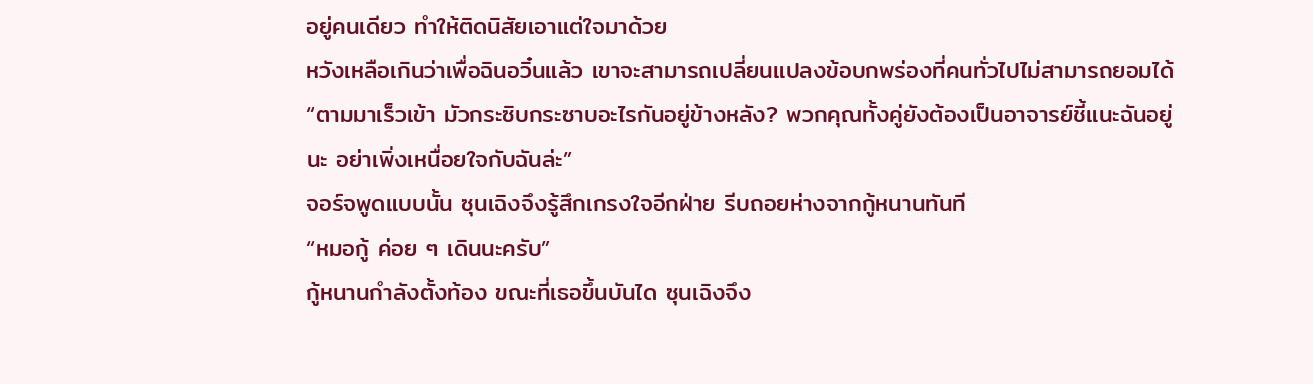อยู่คนเดียว ทำให้ติดนิสัยเอาแต่ใจมาด้วย
หวังเหลือเกินว่าเพื่อฉินอวิ๋นแล้ว เขาจะสามารถเปลี่ยนแปลงข้อบกพร่องที่คนทั่วไปไม่สามารถยอมได้
“ตามมาเร็วเข้า มัวกระซิบกระซาบอะไรกันอยู่ข้างหลัง? พวกคุณทั้งคู่ยังต้องเป็นอาจารย์ชี้แนะฉันอยู่นะ อย่าเพิ่งเหนื่อยใจกับฉันล่ะ”
จอร์จพูดแบบนั้น ซุนเฉิงจึงรู้สึกเกรงใจอีกฝ่าย รีบถอยห่างจากกู้หนานทันที
“หมอกู้ ค่อย ๆ เดินนะครับ”
กู้หนานกำลังตั้งท้อง ขณะที่เธอขึ้นบันได ซุนเฉิงจึง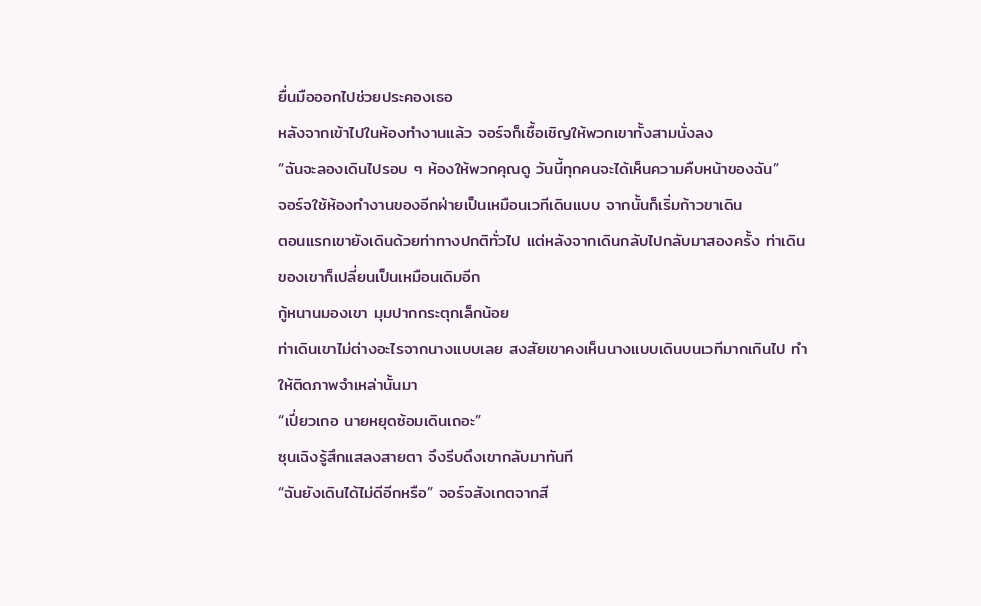ยื่นมือออกไปช่วยประคองเธอ
หลังจากเข้าไปในห้องทำงานแล้ว จอร์จก็เชื้อเชิญให้พวกเขาทั้งสามนั่งลง
“ฉันจะลองเดินไปรอบ ๆ ห้องให้พวกคุณดู วันนี้ทุกคนจะได้เห็นความคืบหน้าของฉัน”
จอร์จใช้ห้องทำงานของอีกฝ่ายเป็นเหมือนเวทีเดินแบบ จากนั้นก็เริ่มก้าวขาเดิน
ตอนแรกเขายังเดินด้วยท่าทางปกติทั่วไป แต่หลังจากเดินกลับไปกลับมาสองครั้ง ท่าเดินของเขาก็เปลี่ยนเป็นเหมือนเดิมอีก
กู้หนานมองเขา มุมปากกระตุกเล็กน้อย
ท่าเดินเขาไม่ต่างอะไรจากนางแบบเลย สงสัยเขาคงเห็นนางแบบเดินบนเวทีมากเกินไป ทำให้ติดภาพจำเหล่านั้นมา
“เปี่ยวเกอ นายหยุดซ้อมเดินเถอะ”
ซุนเฉิงรู้สึกแสลงสายตา จึงรีบดึงเขากลับมาทันที
“ฉันยังเดินได้ไม่ดีอีกหรือ” จอร์จสังเกตจากสี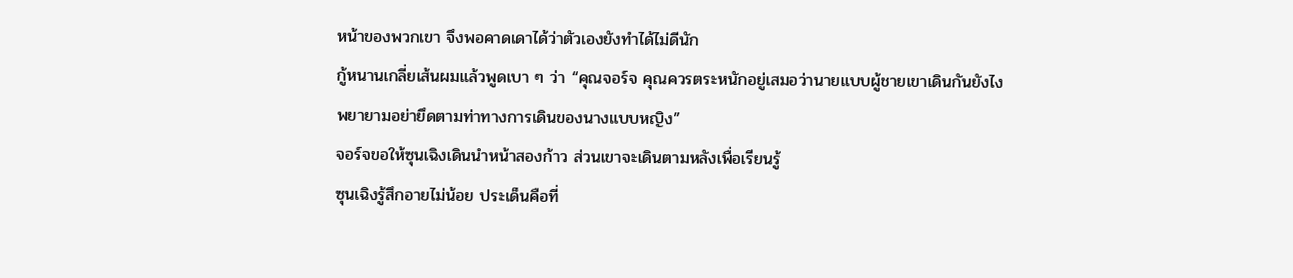หน้าของพวกเขา จึงพอคาดเดาได้ว่าตัวเองยังทำได้ไม่ดีนัก
กู้หนานเกลี่ยเส้นผมแล้วพูดเบา ๆ ว่า “คุณจอร์จ คุณควรตระหนักอยู่เสมอว่านายแบบผู้ชายเขาเดินกันยังไง พยายามอย่ายึดตามท่าทางการเดินของนางแบบหญิง”
จอร์จขอให้ซุนเฉิงเดินนำหน้าสองก้าว ส่วนเขาจะเดินตามหลังเพื่อเรียนรู้
ซุนเฉิงรู้สึกอายไม่น้อย ประเด็นคือที่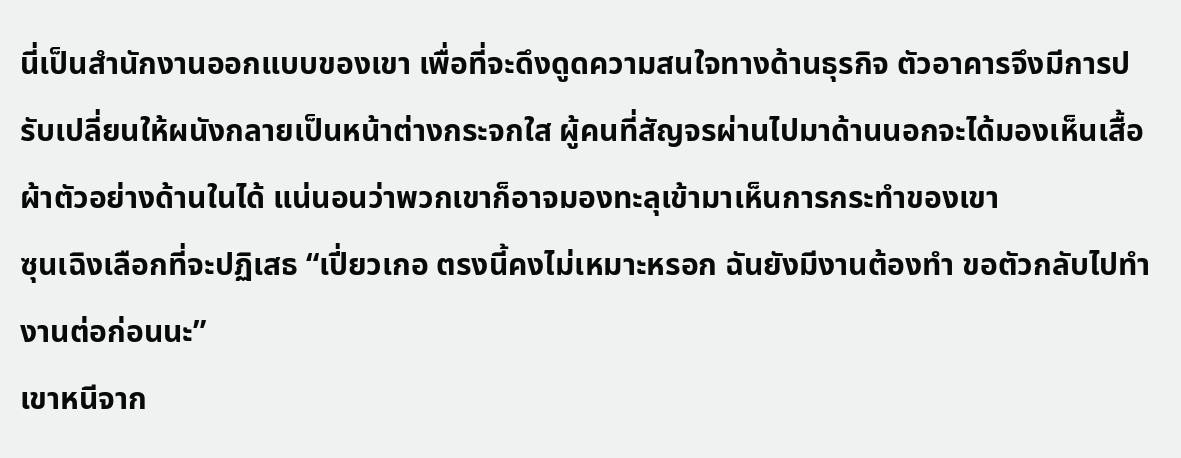นี่เป็นสำนักงานออกแบบของเขา เพื่อที่จะดึงดูดความสนใจทางด้านธุรกิจ ตัวอาคารจึงมีการปรับเปลี่ยนให้ผนังกลายเป็นหน้าต่างกระจกใส ผู้คนที่สัญจรผ่านไปมาด้านนอกจะได้มองเห็นเสื้อผ้าตัวอย่างด้านในได้ แน่นอนว่าพวกเขาก็อาจมองทะลุเข้ามาเห็นการกระทำของเขา
ซุนเฉิงเลือกที่จะปฏิเสธ “เปี่ยวเกอ ตรงนี้คงไม่เหมาะหรอก ฉันยังมีงานต้องทำ ขอตัวกลับไปทำงานต่อก่อนนะ”
เขาหนีจาก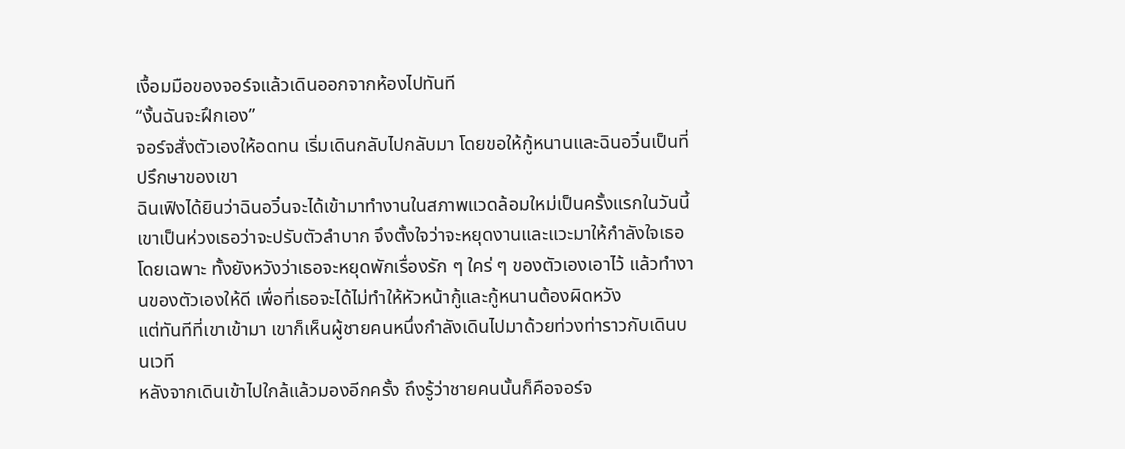เงื้อมมือของจอร์จแล้วเดินออกจากห้องไปทันที
“งั้นฉันจะฝึกเอง”
จอร์จสั่งตัวเองให้อดทน เริ่มเดินกลับไปกลับมา โดยขอให้กู้หนานและฉินอวิ๋นเป็นที่ปรึกษาของเขา
ฉินเฟิงได้ยินว่าฉินอวิ๋นจะได้เข้ามาทำงานในสภาพแวดล้อมใหม่เป็นครั้งแรกในวันนี้ เขาเป็นห่วงเธอว่าจะปรับตัวลำบาก จึงตั้งใจว่าจะหยุดงานและแวะมาให้กำลังใจเธอโดยเฉพาะ ทั้งยังหวังว่าเธอจะหยุดพักเรื่องรัก ๆ ใคร่ ๆ ของตัวเองเอาไว้ แล้วทำงานของตัวเองให้ดี เพื่อที่เธอจะได้ไม่ทำให้หัวหน้ากู้และกู้หนานต้องผิดหวัง
แต่ทันทีที่เขาเข้ามา เขาก็เห็นผู้ชายคนหนึ่งกำลังเดินไปมาด้วยท่วงท่าราวกับเดินบนเวที
หลังจากเดินเข้าไปใกล้แล้วมองอีกครั้ง ถึงรู้ว่าชายคนนั้นก็คือจอร์จ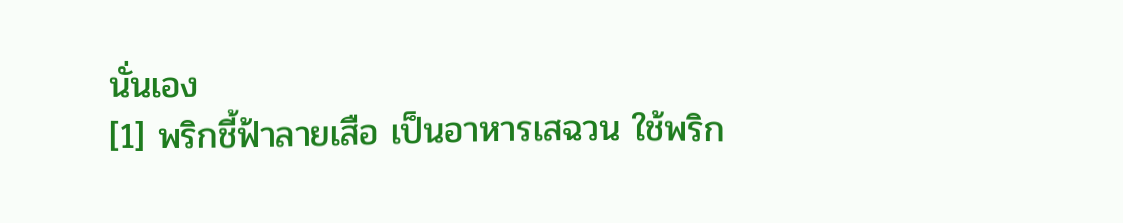นั่นเอง
[1] พริกชี้ฟ้าลายเสือ เป็นอาหารเสฉวน ใช้พริก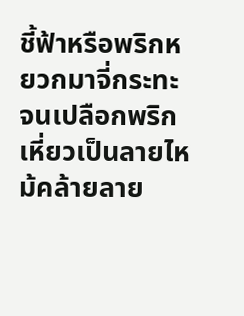ชี้ฟ้าหรือพริกหยวกมาจี่กระทะ จนเปลือกพริกเหี่ยวเป็นลายไหม้คล้ายลาย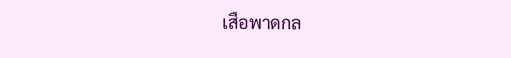เสือพาดกล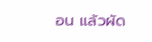อน แล้วผัด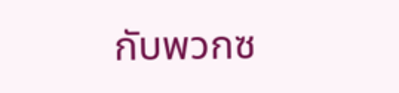กับพวกซ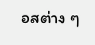อสต่าง ๆ